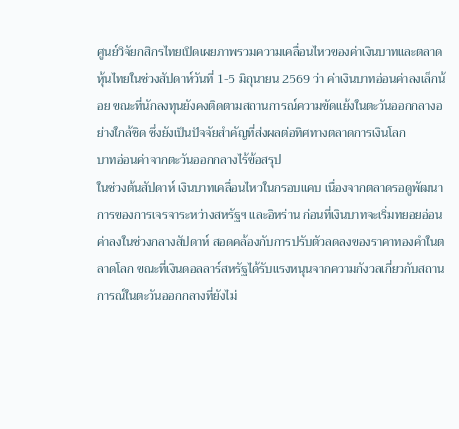ศูนย์วิจัยกสิกรไทยเปิดเผยภาพรวมความเคลื่อนไหวของค่าเงินบาทและตลาดหุ้นไทยในช่วงสัปดาห์วันที่ 1-5 มิถุนายน 2569 ว่า ค่าเงินบาทอ่อนค่าลงเล็กน้อย ขณะที่นักลงทุนยังคงติดตามสถานการณ์ความขัดแย้งในตะวันออกกลางอย่างใกล้ชิด ซึ่งยังเป็นปัจจัยสำคัญที่ส่งผลต่อทิศทางตลาดการเงินโลก
บาทอ่อนค่าจากตะวันออกกลางไร้ข้อสรุป
ในช่วงต้นสัปดาห์ เงินบาทเคลื่อนไหวในกรอบแคบ เนื่องจากตลาดรอดูพัฒนาการของการเจรจาระหว่างสหรัฐฯ และอิหร่าน ก่อนที่เงินบาทจะเริ่มทยอยอ่อนค่าลงในช่วงกลางสัปดาห์ สอดคล้องกับการปรับตัวลดลงของราคาทองคำในตลาดโลก ขณะที่เงินดอลลาร์สหรัฐได้รับแรงหนุนจากความกังวลเกี่ยวกับสถานการณ์ในตะวันออกกลางที่ยังไม่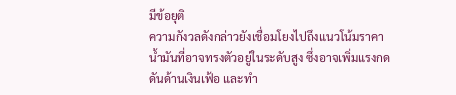มีข้อยุติ
ความกังวลดังกล่าวยังเชื่อมโยงไปถึงแนวโน้มราคาน้ำมันที่อาจทรงตัวอยู่ในระดับสูง ซึ่งอาจเพิ่มแรงกดดันด้านเงินเฟ้อ และทำ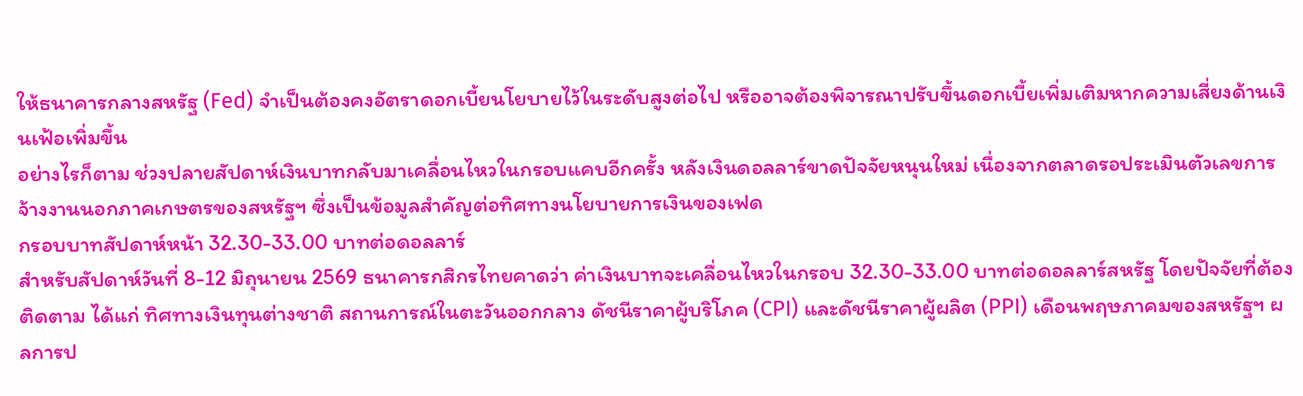ให้ธนาคารกลางสหรัฐ (Fed) จำเป็นต้องคงอัตราดอกเบี้ยนโยบายไว้ในระดับสูงต่อไป หรืออาจต้องพิจารณาปรับขึ้นดอกเบี้ยเพิ่มเติมหากความเสี่ยงด้านเงินเฟ้อเพิ่มขึ้น
อย่างไรก็ตาม ช่วงปลายสัปดาห์เงินบาทกลับมาเคลื่อนไหวในกรอบแคบอีกครั้ง หลังเงินดอลลาร์ขาดปัจจัยหนุนใหม่ เนื่องจากตลาดรอประเมินตัวเลขการจ้างงานนอกภาคเกษตรของสหรัฐฯ ซึ่งเป็นข้อมูลสำคัญต่อทิศทางนโยบายการเงินของเฟด
กรอบบาทสัปดาห์หน้า 32.30-33.00 บาทต่อดอลลาร์
สำหรับสัปดาห์วันที่ 8-12 มิถุนายน 2569 ธนาคารกสิกรไทยคาดว่า ค่าเงินบาทจะเคลื่อนไหวในกรอบ 32.30-33.00 บาทต่อดอลลาร์สหรัฐ โดยปัจจัยที่ต้องติดตาม ได้แก่ ทิศทางเงินทุนต่างชาติ สถานการณ์ในตะวันออกกลาง ดัชนีราคาผู้บริโภค (CPI) และดัชนีราคาผู้ผลิต (PPI) เดือนพฤษภาคมของสหรัฐฯ ผลการป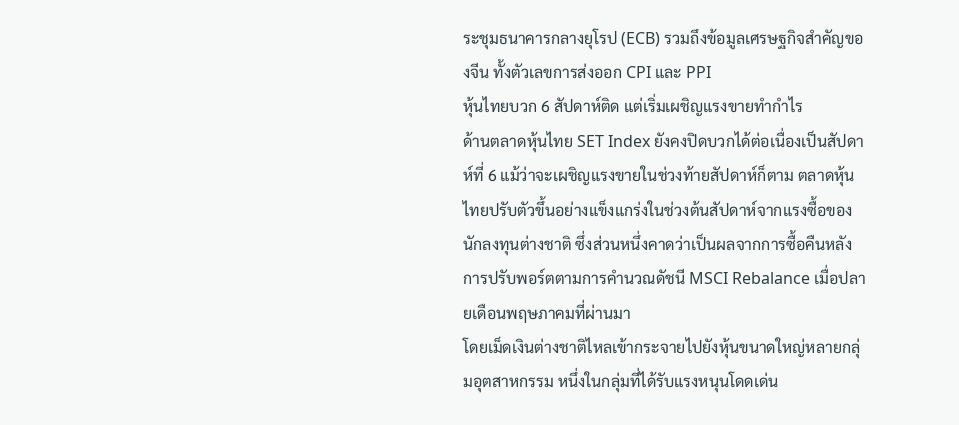ระชุมธนาคารกลางยุโรป (ECB) รวมถึงข้อมูลเศรษฐกิจสำคัญของจีน ทั้งตัวเลขการส่งออก CPI และ PPI
หุ้นไทยบวก 6 สัปดาห์ติด แต่เริ่มเผชิญแรงขายทำกำไร
ด้านตลาดหุ้นไทย SET Index ยังคงปิดบวกได้ต่อเนื่องเป็นสัปดาห์ที่ 6 แม้ว่าจะเผชิญแรงขายในช่วงท้ายสัปดาห์ก็ตาม ตลาดหุ้นไทยปรับตัวขึ้นอย่างแข็งแกร่งในช่วงต้นสัปดาห์จากแรงซื้อของนักลงทุนต่างชาติ ซึ่งส่วนหนึ่งคาดว่าเป็นผลจากการซื้อคืนหลังการปรับพอร์ตตามการคำนวณดัชนี MSCI Rebalance เมื่อปลายเดือนพฤษภาคมที่ผ่านมา
โดยเม็ดเงินต่างชาติไหลเข้ากระจายไปยังหุ้นขนาดใหญ่หลายกลุ่มอุตสาหกรรม หนึ่งในกลุ่มที่ได้รับแรงหนุนโดดเด่น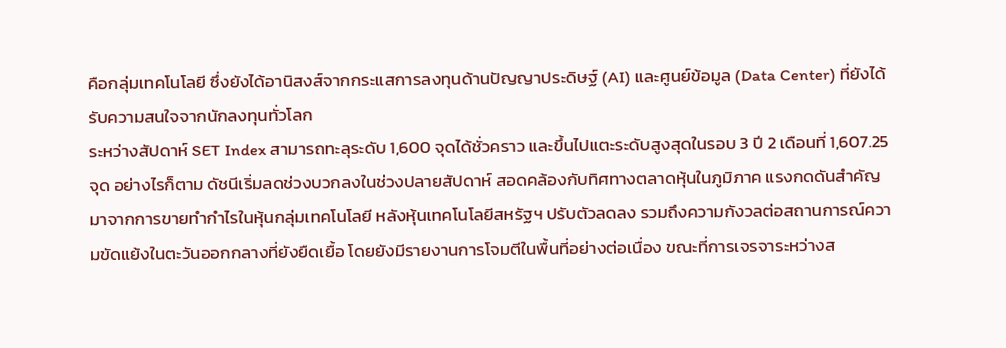คือกลุ่มเทคโนโลยี ซึ่งยังได้อานิสงส์จากกระแสการลงทุนด้านปัญญาประดิษฐ์ (AI) และศูนย์ข้อมูล (Data Center) ที่ยังได้รับความสนใจจากนักลงทุนทั่วโลก
ระหว่างสัปดาห์ SET Index สามารถทะลุระดับ 1,600 จุดได้ชั่วคราว และขึ้นไปแตะระดับสูงสุดในรอบ 3 ปี 2 เดือนที่ 1,607.25 จุด อย่างไรก็ตาม ดัชนีเริ่มลดช่วงบวกลงในช่วงปลายสัปดาห์ สอดคล้องกับทิศทางตลาดหุ้นในภูมิภาค แรงกดดันสำคัญมาจากการขายทำกำไรในหุ้นกลุ่มเทคโนโลยี หลังหุ้นเทคโนโลยีสหรัฐฯ ปรับตัวลดลง รวมถึงความกังวลต่อสถานการณ์ความขัดแย้งในตะวันออกกลางที่ยังยืดเยื้อ โดยยังมีรายงานการโจมตีในพื้นที่อย่างต่อเนื่อง ขณะที่การเจรจาระหว่างส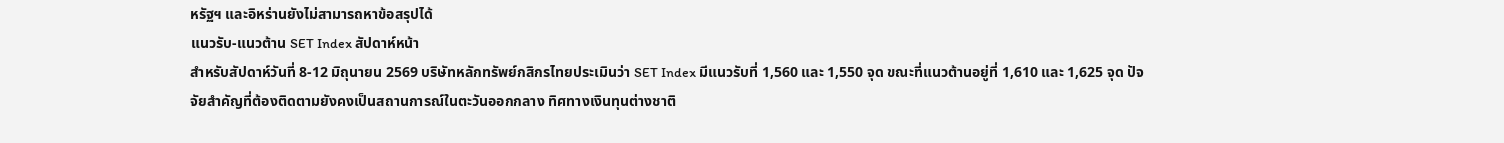หรัฐฯ และอิหร่านยังไม่สามารถหาข้อสรุปได้
แนวรับ-แนวต้าน SET Index สัปดาห์หน้า
สำหรับสัปดาห์วันที่ 8-12 มิถุนายน 2569 บริษัทหลักทรัพย์กสิกรไทยประเมินว่า SET Index มีแนวรับที่ 1,560 และ 1,550 จุด ขณะที่แนวต้านอยู่ที่ 1,610 และ 1,625 จุด ปัจจัยสำคัญที่ต้องติดตามยังคงเป็นสถานการณ์ในตะวันออกกลาง ทิศทางเงินทุนต่างชาติ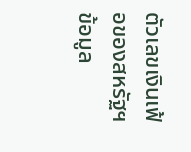ตัวเลขเงินเฟ้อของสหรัฐฯ ข้อมูล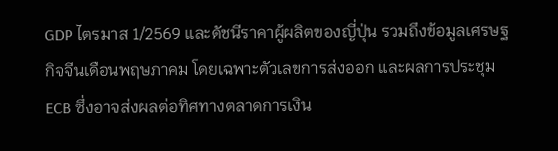GDP ไตรมาส 1/2569 และดัชนีราคาผู้ผลิตของญี่ปุ่น รวมถึงข้อมูลเศรษฐกิจจีนเดือนพฤษภาคม โดยเฉพาะตัวเลขการส่งออก และผลการประชุม ECB ซึ่งอาจส่งผลต่อทิศทางตลาดการเงิน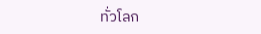ทั่วโลก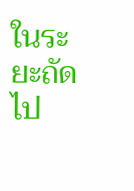ในระยะถัดไป